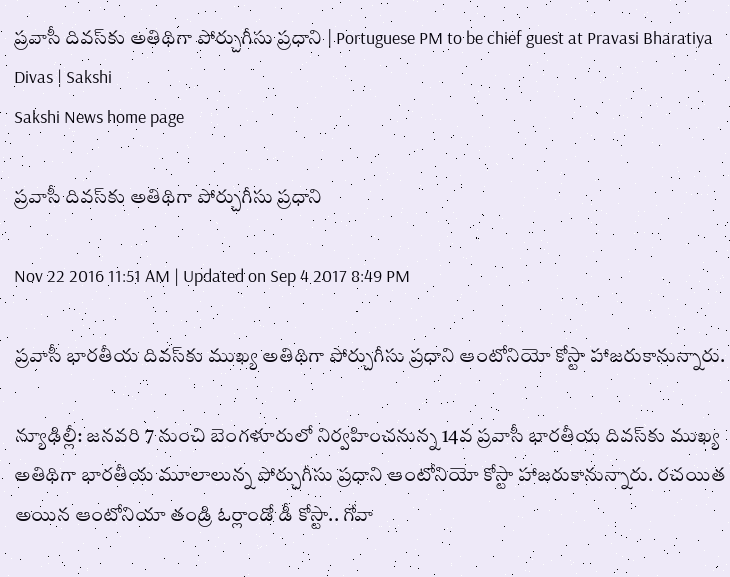ప్రవాసీ దివస్‌కు అతిథిగా పోర్చుగీసు ప్రధాని | Portuguese PM to be chief guest at Pravasi Bharatiya Divas | Sakshi
Sakshi News home page

ప్రవాసీ దివస్‌కు అతిథిగా పోర్చుగీసు ప్రధాని

Nov 22 2016 11:51 AM | Updated on Sep 4 2017 8:49 PM

ప్రవాసీ భారతీయ దివస్‌కు ముఖ్య అతిథిగా పోర్చుగీసు ప్రధాని ఆంటోనియో కోస్టా హాజరుకానున్నారు.

న్యూఢిల్లీ: జనవరి 7 నుంచి బెంగళూరులో నిర్వహించనున్న 14వ ప్రవాసీ భారతీయ దివస్‌కు ముఖ్య అతిథిగా భారతీయ మూలాలున్న పోర్చుగీసు ప్రధాని ఆంటోనియో కోస్టా హాజరుకానున్నారు. రచయిత అయిన ఆంటోనియా తండ్రి ఓర్లాండో డీ కోస్టా.. గోవా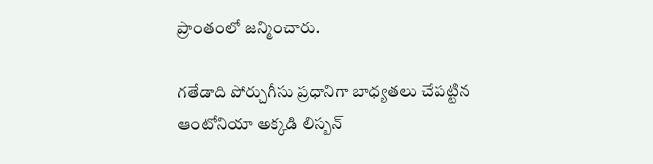ప్రాంతంలో జన్మించారు.

గతేడాది పోర్చుగీసు ప్రధానిగా బాధ్యతలు చేపట్టిన ఆంటోనియా అక్కడి లిస్బన్‌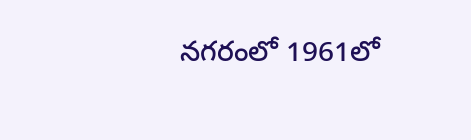నగరంలో 1961లో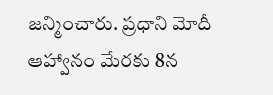జన్మించారు. ప్రధాని మోదీ ఆహ్వానం మేరకు 8న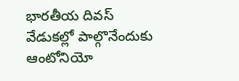భారతీయ దివస్‌ వేడుకల్లో పాల్గొనేందుకు ఆంటోనియో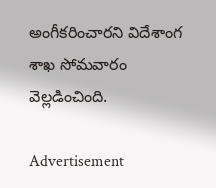అంగీకరించారని విదేశాంగ శాఖ సోమవారం వెల్లడించింది.

Advertisement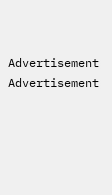Advertisement
Advertisement